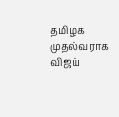தமிழக முதல்வராக விஜய்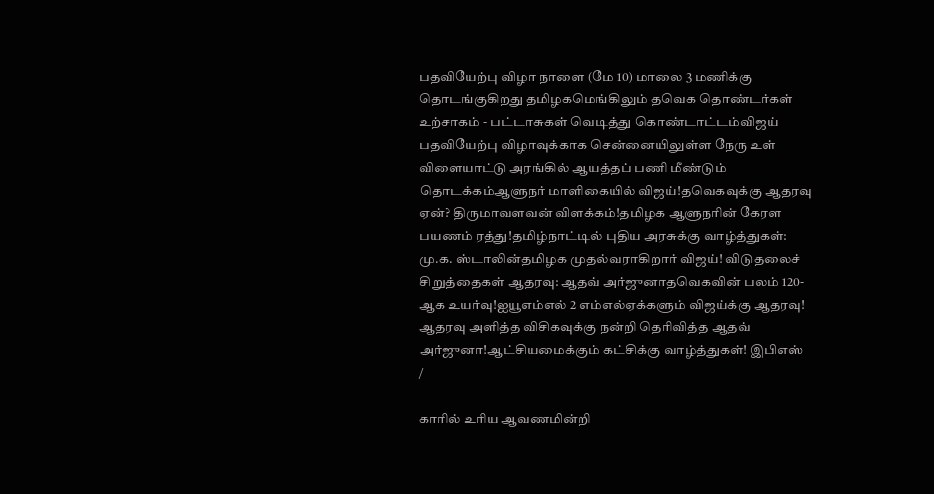பதவியேற்பு விழா நாளை (மே 10) மாலை 3 மணிக்கு தொடங்குகிறது தமிழகமெங்கிலும் தவெக தொண்டர்கள் உற்சாகம் - பட்டாசுகள் வெடித்து கொண்டாட்டம்விஜய் பதவியேற்பு விழாவுக்காக சென்னையிலுள்ள நேரு உள் விளையாட்டு அரங்கில் ஆயத்தப் பணி மீண்டும் தொடக்கம்ஆளுநர் மாளிகையில் விஜய்!தவெகவுக்கு ஆதரவு ஏன்? திருமாவளவன் விளக்கம்!தமிழக ஆளுநரின் கேரள பயணம் ரத்து!தமிழ்நாட்டில் புதிய அரசுக்கு வாழ்த்துகள்: மு.க. ஸ்டாலின்தமிழக முதல்வராகிறார் விஜய்! விடுதலைச் சிறுத்தைகள் ஆதரவு: ஆதவ் அர்ஜுனாதவெகவின் பலம் 120-ஆக உயர்வு!ஐயூஎம்எல் 2 எம்எல்ஏக்களும் விஜய்க்கு ஆதரவு! ஆதரவு அளித்த விசிகவுக்கு நன்றி தெரிவித்த ஆதவ் அர்ஜுனா!ஆட்சியமைக்கும் கட்சிக்கு வாழ்த்துகள்! இபிஎஸ்
/

காரில் உரிய ஆவணமின்றி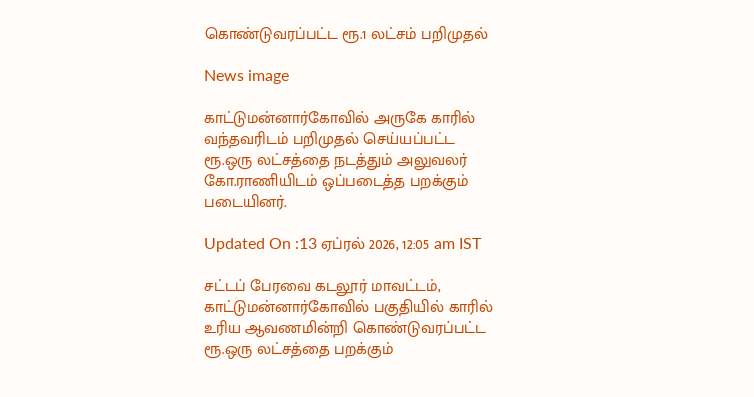கொண்டுவரப்பட்ட ரூ.1 லட்சம் பறிமுதல்

News image

காட்டுமன்னார்கோவில் அருகே காரில் வந்தவரிடம் பறிமுதல் செய்யப்பட்ட ரூ.ஒரு லட்சத்தை நடத்தும் அலுவலர் கோ.ராணியிடம் ஒப்படைத்த பறக்கும் படையினர்.

Updated On :13 ஏப்ரல் 2026, 12:05 am IST

சட்டப் பேரவை கடலூர் மாவட்டம், காட்டுமன்னார்கோவில் பகுதியில் காரில் உரிய ஆவணமின்றி கொண்டுவரப்பட்ட ரூ.ஒரு லட்சத்தை பறக்கும்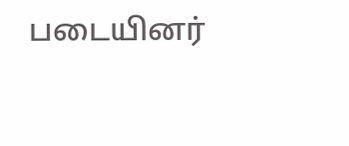படையினர்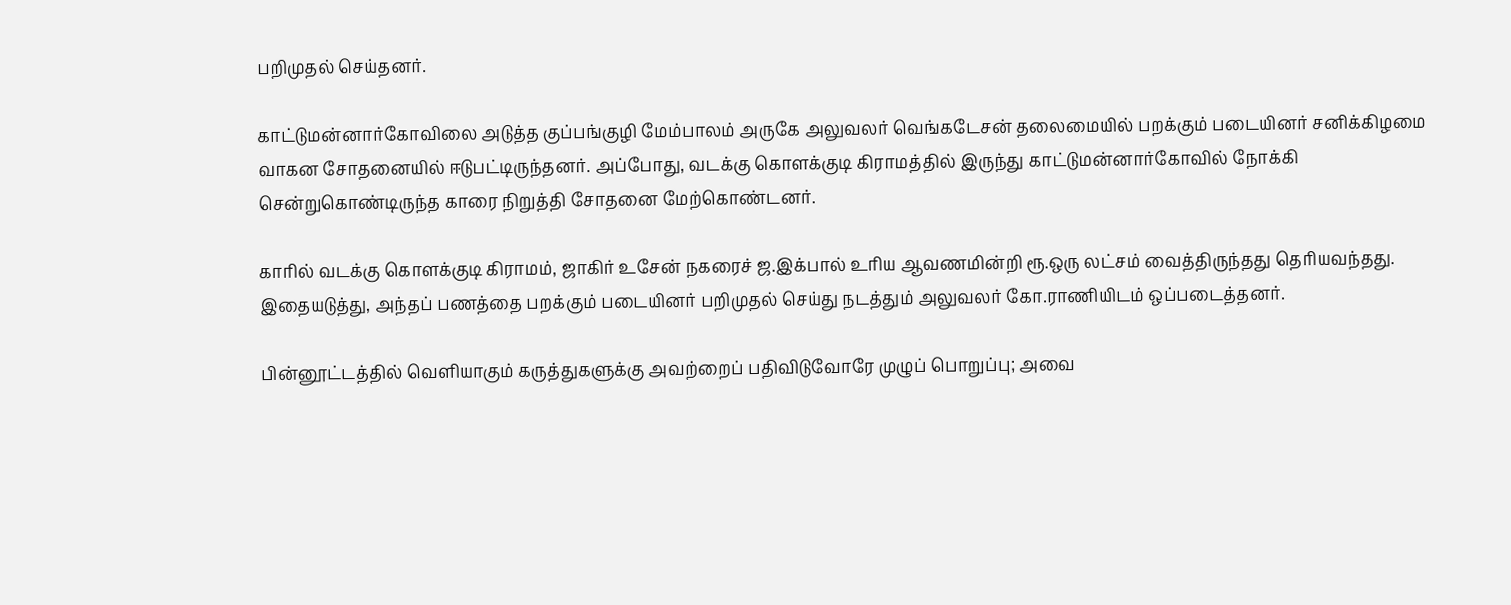பறிமுதல் செய்தனர்.

காட்டுமன்னார்கோவிலை அடுத்த குப்பங்குழி மேம்பாலம் அருகே அலுவலர் வெங்கடேசன் தலைமையில் பறக்கும் படையினர் சனிக்கிழமை வாகன சோதனையில் ஈடுபட்டிருந்தனர். அப்போது, வடக்கு கொளக்குடி கிராமத்தில் இருந்து காட்டுமன்னார்கோவில் நோக்கி சென்றுகொண்டிருந்த காரை நிறுத்தி சோதனை மேற்கொண்டனர்.

காரில் வடக்கு கொளக்குடி கிராமம், ஜாகிர் உசேன் நகரைச் ஜ.இக்பால் உரிய ஆவணமின்றி ரூ.ஒரு லட்சம் வைத்திருந்தது தெரியவந்தது. இதையடுத்து, அந்தப் பணத்தை பறக்கும் படையினர் பறிமுதல் செய்து நடத்தும் அலுவலர் கோ.ராணியிடம் ஒப்படைத்தனர்.

பின்னூட்டத்தில் வெளியாகும் கருத்துகளுக்கு அவற்றைப் பதிவிடுவோரே முழுப் பொறுப்பு; அவை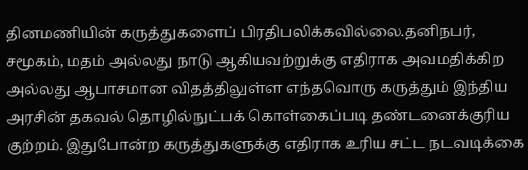தினமணியின் கருத்துகளைப் பிரதிபலிக்கவில்லை.தனிநபர், சமூகம், மதம் அல்லது நாடு ஆகியவற்றுக்கு எதிராக அவமதிக்கிற அல்லது ஆபாசமான விதத்திலுள்ள எந்தவொரு கருத்தும் இந்திய அரசின் தகவல் தொழில்நுட்பக் கொள்கைப்படி தண்டனைக்குரிய குற்றம். இதுபோன்ற கருத்துகளுக்கு எதிராக உரிய சட்ட நடவடிக்கை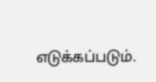எடுக்கப்படும்.